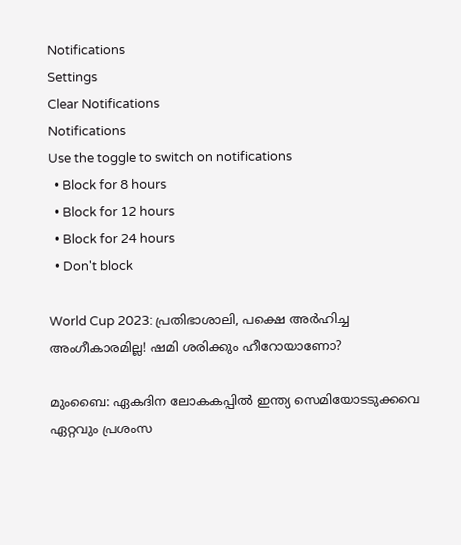Notifications
Settings
Clear Notifications
Notifications
Use the toggle to switch on notifications
  • Block for 8 hours
  • Block for 12 hours
  • Block for 24 hours
  • Don't block

World Cup 2023: പ്രതിഭാശാലി, പക്ഷെ അര്‍ഹിച്ച അംഗീകാരമില്ല! ഷമി ശരിക്കും ഹീറോയാണോ?

മുംബൈ: ഏകദിന ലോകകപ്പില്‍ ഇന്ത്യ സെമിയോടടുക്കവെ ഏറ്റവും പ്രശംസ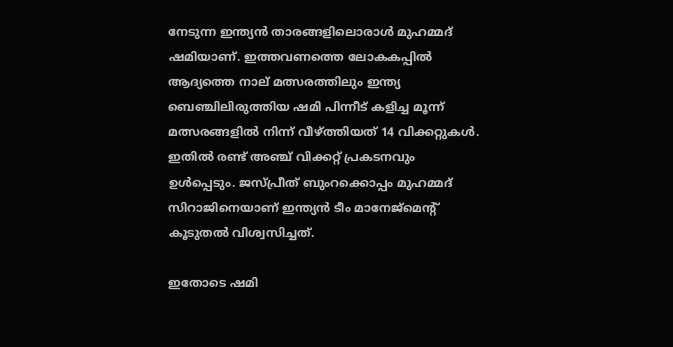നേടുന്ന ഇന്ത്യന്‍ താരങ്ങളിലൊരാള്‍ മുഹമ്മദ് ഷമിയാണ്. ഇത്തവണത്തെ ലോകകപ്പില്‍ ആദ്യത്തെ നാല് മത്സരത്തിലും ഇന്ത്യ ബെഞ്ചിലിരുത്തിയ ഷമി പിന്നീട് കളിച്ച മൂന്ന് മത്സരങ്ങളില്‍ നിന്ന് വീഴ്ത്തിയത് 14 വിക്കറ്റുകള്‍. ഇതില്‍ രണ്ട് അഞ്ച് വിക്കറ്റ് പ്രകടനവും ഉള്‍പ്പെടും. ജസ്പ്രീത് ബുംറക്കൊപ്പം മുഹമ്മദ് സിറാജിനെയാണ് ഇന്ത്യന്‍ ടീം മാനേജ്‌മെന്റ് കൂടുതല്‍ വിശ്വസിച്ചത്.

ഇതോടെ ഷമി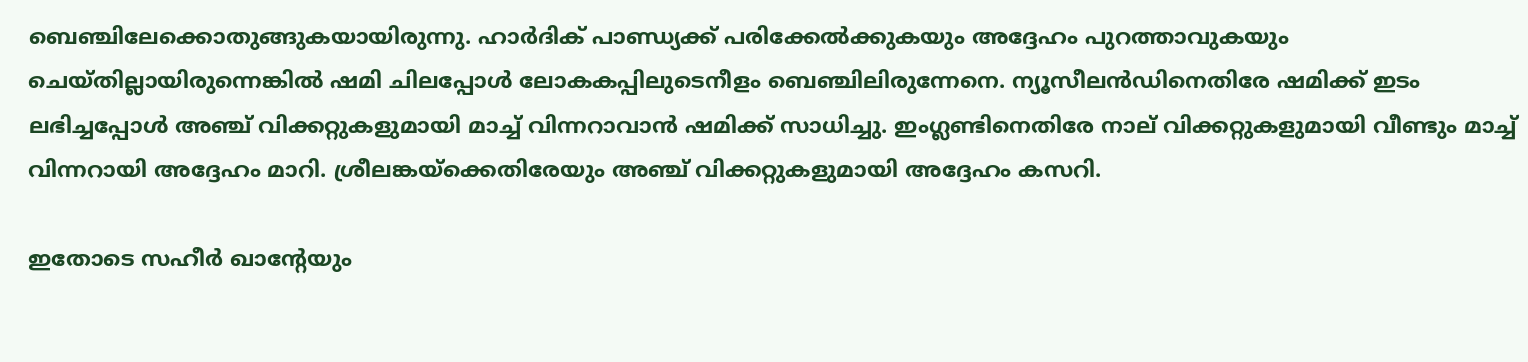ബെഞ്ചിലേക്കൊതുങ്ങുകയായിരുന്നു. ഹാര്‍ദിക് പാണ്ഡ്യക്ക് പരിക്കേല്‍ക്കുകയും അദ്ദേഹം പുറത്താവുകയും ചെയ്തില്ലായിരുന്നെങ്കില്‍ ഷമി ചിലപ്പോള്‍ ലോകകപ്പിലുടെനീളം ബെഞ്ചിലിരുന്നേനെ. ന്യൂസീലന്‍ഡിനെതിരേ ഷമിക്ക് ഇടം ലഭിച്ചപ്പോള്‍ അഞ്ച് വിക്കറ്റുകളുമായി മാച്ച് വിന്നറാവാന്‍ ഷമിക്ക് സാധിച്ചു. ഇംഗ്ലണ്ടിനെതിരേ നാല് വിക്കറ്റുകളുമായി വീണ്ടും മാച്ച് വിന്നറായി അദ്ദേഹം മാറി. ശ്രീലങ്കയ്‌ക്കെതിരേയും അഞ്ച് വിക്കറ്റുകളുമായി അദ്ദേഹം കസറി.

ഇതോടെ സഹീര്‍ ഖാന്റേയും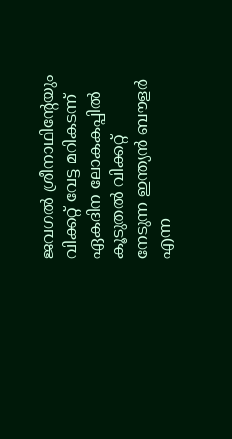ജവഗല്‍ ശ്രീനാഥിന്റേയും വിക്കറ്റ് വേട്ട മറികടന്ന് ഏകദിന ലോകകപ്പില്‍ കൂടുതല്‍ വിക്കറ്റ് നേടുന്ന ഇന്ത്യന്‍ ബൗളര്‍ എന്ന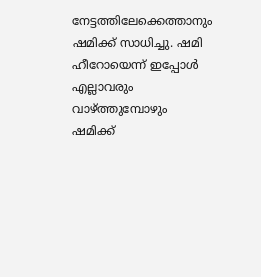നേട്ടത്തിലേക്കെത്താനും ഷമിക്ക് സാധിച്ചു. ഷമി ഹീറോയെന്ന് ഇപ്പോള്‍ എല്ലാവരും വാഴ്ത്തുമ്പോഴും ഷമിക്ക്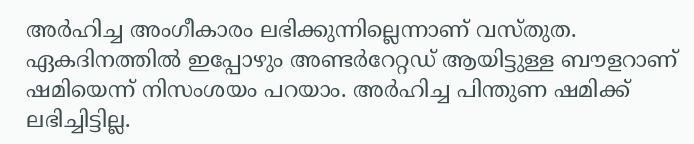അര്‍ഹിച്ച അംഗീകാരം ലഭിക്കുന്നില്ലെന്നാണ് വസ്തുത. ഏകദിനത്തില്‍ ഇപ്പോഴും അണ്ടര്‍റേറ്റഡ് ആയിട്ടുള്ള ബൗളറാണ് ഷമിയെന്ന് നിസംശയം പറയാം. അര്‍ഹിച്ച പിന്തുണ ഷമിക്ക് ലഭിച്ചിട്ടില്ല.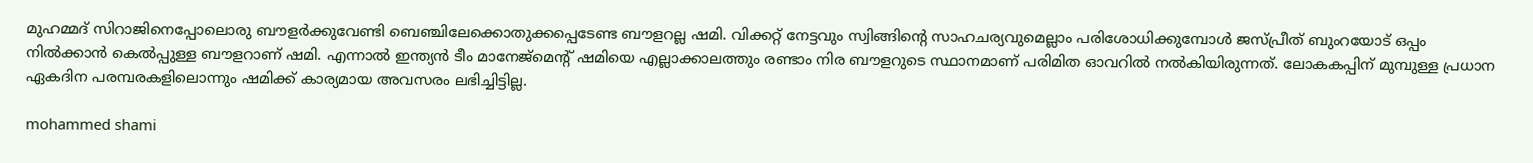മുഹമ്മദ് സിറാജിനെപ്പോലൊരു ബൗളര്‍ക്കുവേണ്ടി ബെഞ്ചിലേക്കൊതുക്കപ്പെടേണ്ട ബൗളറല്ല ഷമി. വിക്കറ്റ് നേട്ടവും സ്വിങ്ങിന്റെ സാഹചര്യവുമെല്ലാം പരിശോധിക്കുമ്പോള്‍ ജസ്പ്രീത് ബുംറയോട് ഒപ്പം നില്‍ക്കാന്‍ കെല്‍പ്പുള്ള ബൗളറാണ് ഷമി. എന്നാല്‍ ഇന്ത്യന്‍ ടീം മാനേജ്‌മെന്റ് ഷമിയെ എല്ലാക്കാലത്തും രണ്ടാം നിര ബൗളറുടെ സ്ഥാനമാണ് പരിമിത ഓവറില്‍ നല്‍കിയിരുന്നത്. ലോകകപ്പിന് മുമ്പുള്ള പ്രധാന ഏകദിന പരമ്പരകളിലൊന്നും ഷമിക്ക് കാര്യമായ അവസരം ലഭിച്ചിട്ടില്ല.

mohammed shami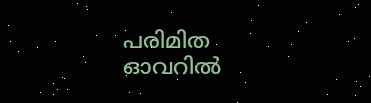പരിമിത ഓവറില്‍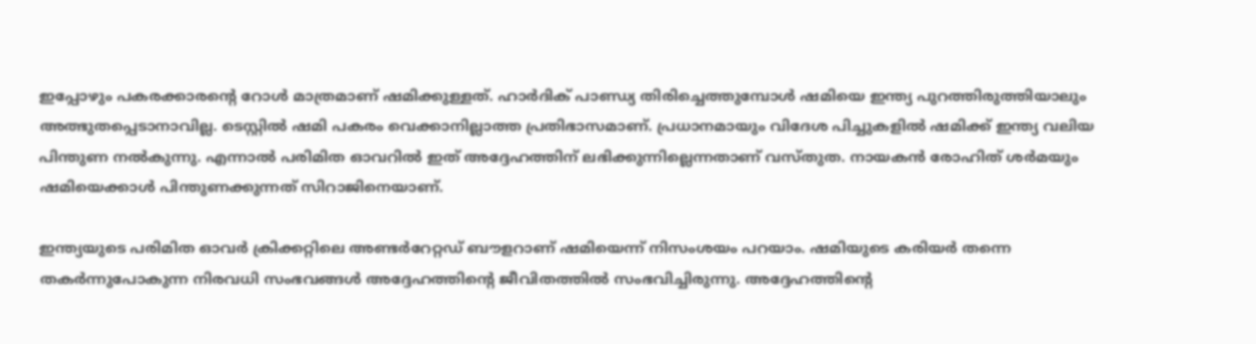ഇപ്പോഴും പകരക്കാരന്റെ റോള്‍ മാത്രമാണ് ഷമിക്കുള്ളത്. ഹാര്‍ദിക് പാണ്ഡ്യ തിരിച്ചെത്തുമ്പോള്‍ ഷമിയെ ഇന്ത്യ പുറത്തിരുത്തിയാലും അത്ഭുതപ്പെടാനാവില്ല. ടെസ്റ്റില്‍ ഷമി പകരം വെക്കാനില്ലാത്ത പ്രതിഭാസമാണ്. പ്രധാനമായും വിദേശ പിച്ചുകളില്‍ ഷമിക്ക് ഇന്ത്യ വലിയ പിന്തുണ നല്‍കുന്നു. എന്നാല്‍ പരിമിത ഓവറില്‍ ഇത് അദ്ദേഹത്തിന് ലഭിക്കുന്നില്ലെന്നതാണ് വസ്തുത. നായകന്‍ രോഹിത് ശര്‍മയും ഷമിയെക്കാള്‍ പിന്തുണക്കുന്നത് സിറാജിനെയാണ്.

ഇന്ത്യയുടെ പരിമിത ഓവര്‍ ക്രിക്കറ്റിലെ അണ്ടര്‍റേറ്റഡ് ബൗളറാണ് ഷമിയെന്ന് നിസംശയം പറയാം. ഷമിയുടെ കരിയര്‍ തന്നെ തകര്‍ന്നുപോകുന്ന നിരവധി സംഭവങ്ങള്‍ അദ്ദേഹത്തിന്റെ ജീവിതത്തില്‍ സംഭവിച്ചിരുന്നു. അദ്ദേഹത്തിന്റെ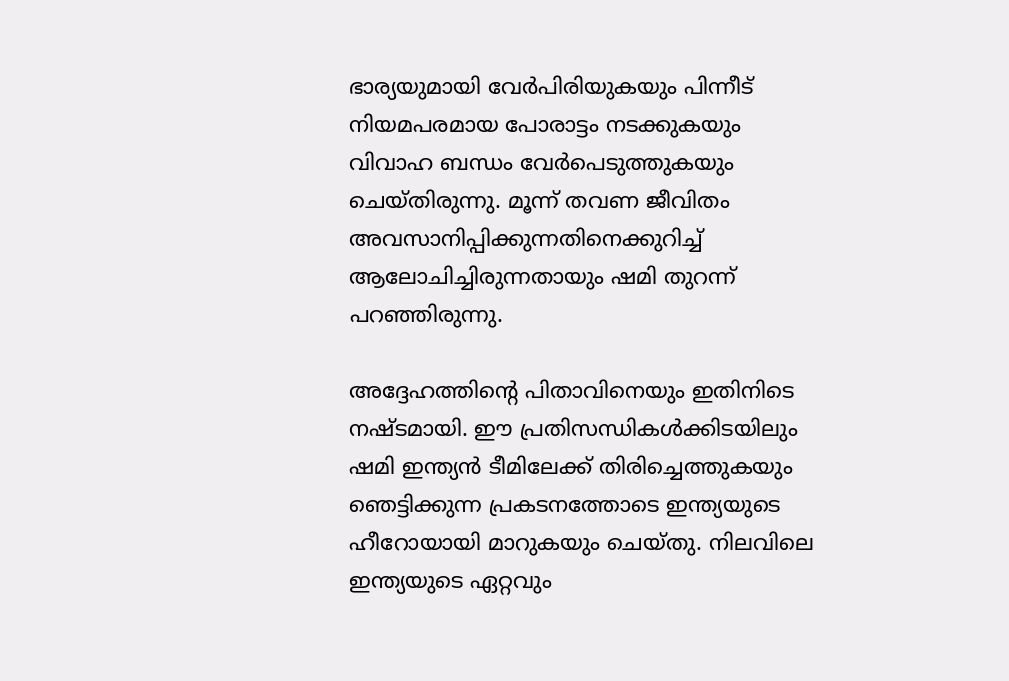ഭാര്യയുമായി വേര്‍പിരിയുകയും പിന്നീട് നിയമപരമായ പോരാട്ടം നടക്കുകയും വിവാഹ ബന്ധം വേര്‍പെടുത്തുകയും ചെയ്തിരുന്നു. മൂന്ന് തവണ ജീവിതം അവസാനിപ്പിക്കുന്നതിനെക്കുറിച്ച് ആലോചിച്ചിരുന്നതായും ഷമി തുറന്ന് പറഞ്ഞിരുന്നു.

അദ്ദേഹത്തിന്റെ പിതാവിനെയും ഇതിനിടെ നഷ്ടമായി. ഈ പ്രതിസന്ധികള്‍ക്കിടയിലും ഷമി ഇന്ത്യന്‍ ടീമിലേക്ക് തിരിച്ചെത്തുകയും ഞെട്ടിക്കുന്ന പ്രകടനത്തോടെ ഇന്ത്യയുടെ ഹീറോയായി മാറുകയും ചെയ്തു. നിലവിലെ ഇന്ത്യയുടെ ഏറ്റവും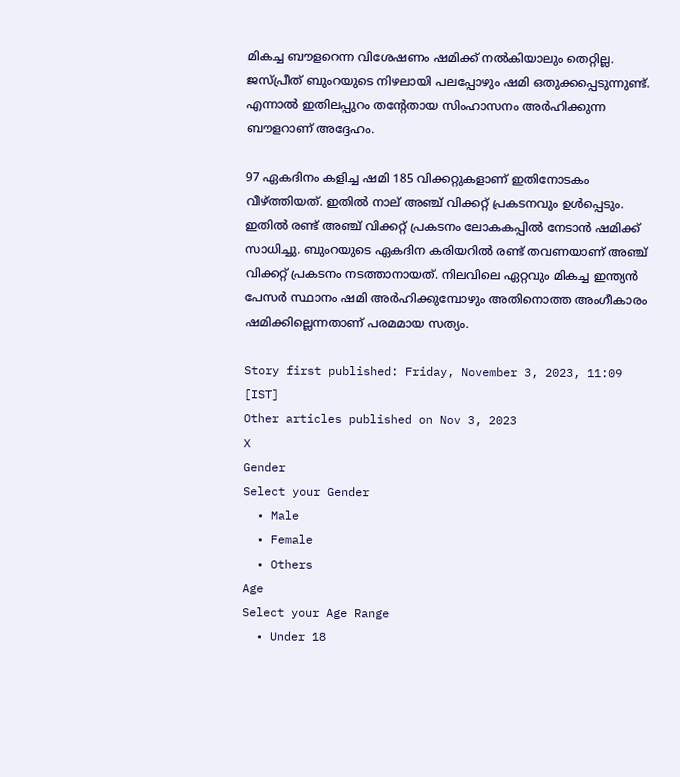മികച്ച ബൗളറെന്ന വിശേഷണം ഷമിക്ക് നല്‍കിയാലും തെറ്റില്ല. ജസ്പ്രീത് ബുംറയുടെ നിഴലായി പലപ്പോഴും ഷമി ഒതുക്കപ്പെടുന്നുണ്ട്. എന്നാല്‍ ഇതിലപ്പുറം തന്റേതായ സിംഹാസനം അര്‍ഹിക്കുന്ന ബൗളറാണ് അദ്ദേഹം.

97 ഏകദിനം കളിച്ച ഷമി 185 വിക്കറ്റുകളാണ് ഇതിനോടകം വീഴ്ത്തിയത്. ഇതില്‍ നാല് അഞ്ച് വിക്കറ്റ് പ്രകടനവും ഉള്‍പ്പെടും. ഇതില്‍ രണ്ട് അഞ്ച് വിക്കറ്റ് പ്രകടനം ലോകകപ്പില്‍ നേടാന്‍ ഷമിക്ക് സാധിച്ചു. ബുംറയുടെ ഏകദിന കരിയറില്‍ രണ്ട് തവണയാണ് അഞ്ച് വിക്കറ്റ് പ്രകടനം നടത്താനായത്. നിലവിലെ ഏറ്റവും മികച്ച ഇന്ത്യന്‍ പേസര്‍ സ്ഥാനം ഷമി അര്‍ഹിക്കുമ്പോഴും അതിനൊത്ത അംഗീകാരം ഷമിക്കില്ലെന്നതാണ് പരമമായ സത്യം.

Story first published: Friday, November 3, 2023, 11:09 [IST]
Other articles published on Nov 3, 2023
X
Gender
Select your Gender
  • Male
  • Female
  • Others
Age
Select your Age Range
  • Under 18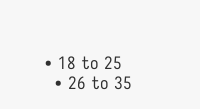• 18 to 25
  • 26 to 35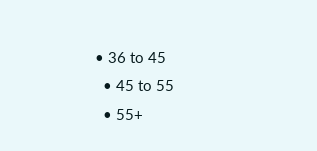• 36 to 45
  • 45 to 55
  • 55+